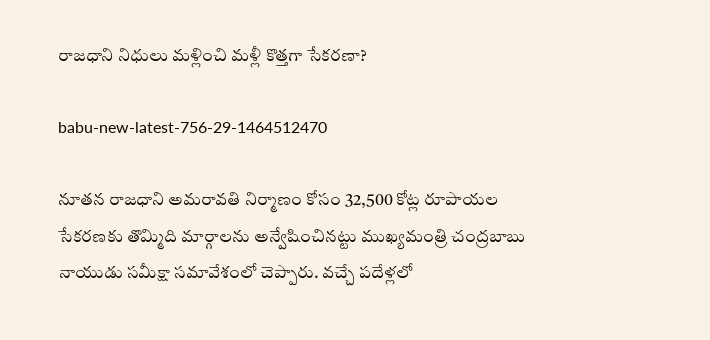రాజధాని నిధులు మళ్లించి మళ్లీ కొత్తగా సేకరణా?

babu-new-latest-756-29-1464512470

నూతన రాజధాని అమరావతి నిర్మాణం కోసం 32,500 కోట్ల రూపాయల సేకరణకు తొమ్మిది మార్గాలను అన్వేషించినట్టు ముఖ్యమంత్రి చంద్రబాబు నాయుడు సమీక్షా సమావేశంలో చెప్పారు. వచ్చే పదేళ్లలో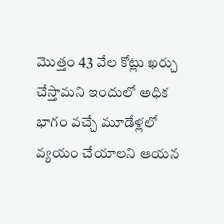మొత్తం 43 వేల కోట్లు ఖర్చు చేస్తామని ఇందులో అధిక భాగం వచ్చే మూడేళ్లలో వ్యయం చేయాలని ఆయన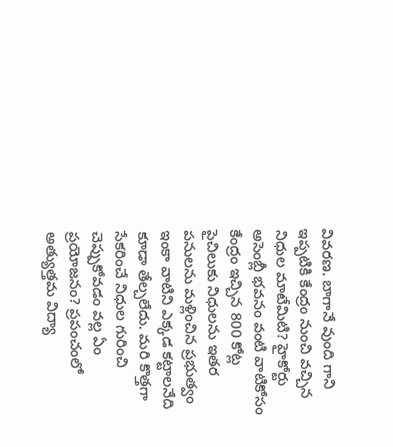వివరణ. బాగానే వుంది గాని ఇప్పటికి కేంద్రం నుంచి వచ్చిన నిధుల మాటేమిటి? హైకోర్టు అసెంబ్లీ భవనం వంటి వాటికోసం కేంద్రం ఇచ్చిన 800 కోట్ల పైచిలుకు నిధులను ఇతర పనులను మళ్లించిన ప్రభుత్వం ఇంకా వాటిని ఎక్కడ కట్టాలనేది కూడా తేల్చలేదు. మరి కొత్తగా సేకరించే నిధుల గురించి చెప్పుకోవడం వల్ల ఏం ప్రయోజనం? ప్రపంచంలో అత్యుత్తమ విద్యా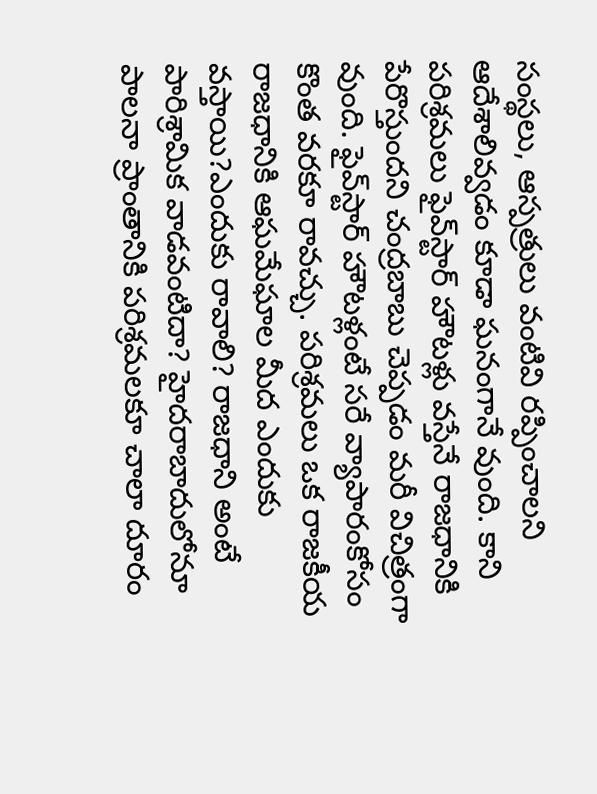సంస్థలు, ఆస్పత్రులు వంటివి రప్పించాలని ఆదేశాలివ్వడం కూడా ఘనంగానే వుంది. కాని పరిశ్రమలు ఫైవ్‌స్టార్‌ హౌటళ్లు వస్తేనే రాజధానికి పేరొస్తుందని చంద్రబాబు చెప్పడం మరీ విచిత్రంగా వుంది. ఫైవ్‌స్టార్‌ హౌటళ్లంటే సరే వ్యాపారంకోసం కొంత వరకూ రావచ్చు. పరిశ్రమలు ఒక రాజకీయ రాజధానికి ఆఘమేఘాల మీద ఎందుకు వస్తాయి?ఎందుకు రావాలి? రాజధాని అంటే పారిశ్రామిక వాడవంటిదా? హైదరాబాదులోనూ పాలనా ప్రాంతానికి పరిశ్రమలకూ చాలా దూరం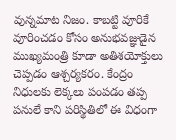వున్నమాట నిజం. కాబట్టి వూరికే వూరించడం కోసం అనుభవజ్ఞుడైన ముఖ్యమంత్రి కూడా అతిశయోక్తులు చెప్పడం ఆశ్చర్యకరం. కేంద్రం నిధులకు లెక్కలు పంపడం తప్ప పనులే కాని పరిస్థితిలో ఈ విధంగా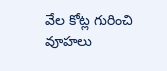వేల కోట్ల గురించి వూహలు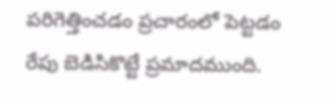పరిగెత్తించడం ప్రచారంలో పెట్టడం రేపు బెడిసికొట్టే ప్రమాదముంది.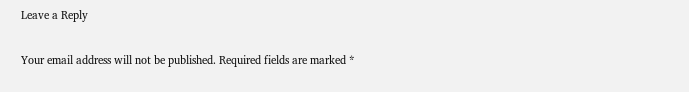Leave a Reply

Your email address will not be published. Required fields are marked *